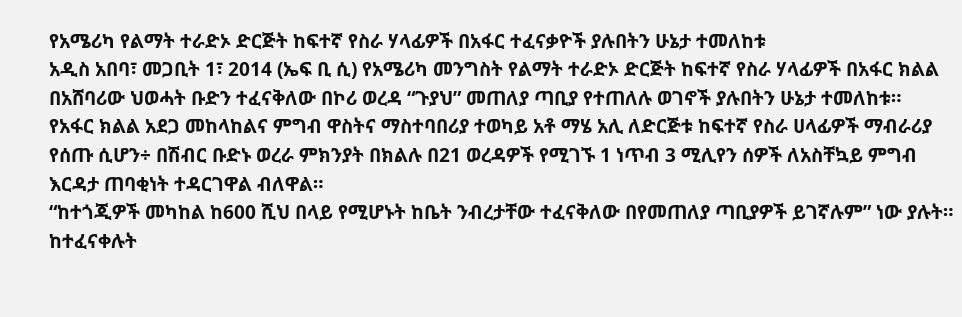የአሜሪካ የልማት ተራድኦ ድርጅት ከፍተኛ የስራ ሃላፊዎች በአፋር ተፈናቃዮች ያሉበትን ሁኔታ ተመለከቱ
አዲስ አበባ፣ መጋቢት 1፣ 2014 (ኤፍ ቢ ሲ) የአሜሪካ መንግስት የልማት ተራድኦ ድርጅት ከፍተኛ የስራ ሃላፊዎች በአፋር ክልል በአሸባሪው ህወሓት ቡድን ተፈናቅለው በኮሪ ወረዳ “ጉያህ” መጠለያ ጣቢያ የተጠለሉ ወገኖች ያሉበትን ሁኔታ ተመለከቱ።
የአፋር ክልል አደጋ መከላከልና ምግብ ዋስትና ማስተባበሪያ ተወካይ አቶ ማሄ አሊ ለድርጅቱ ከፍተኛ የስራ ሀላፊዎች ማብራሪያ የሰጡ ሲሆን÷ በሽብር ቡድኑ ወረራ ምክንያት በክልሉ በ21 ወረዳዎች የሚገኙ 1 ነጥብ 3 ሚሊየን ሰዎች ለአስቸኳይ ምግብ እርዳታ ጠባቂነት ተዳርገዋል ብለዋል።
“ከተጎጂዎች መካከል ከ600 ሺህ በላይ የሚሆኑት ከቤት ንብረታቸው ተፈናቅለው በየመጠለያ ጣቢያዎች ይገኛሉም” ነው ያሉት።
ከተፈናቀሉት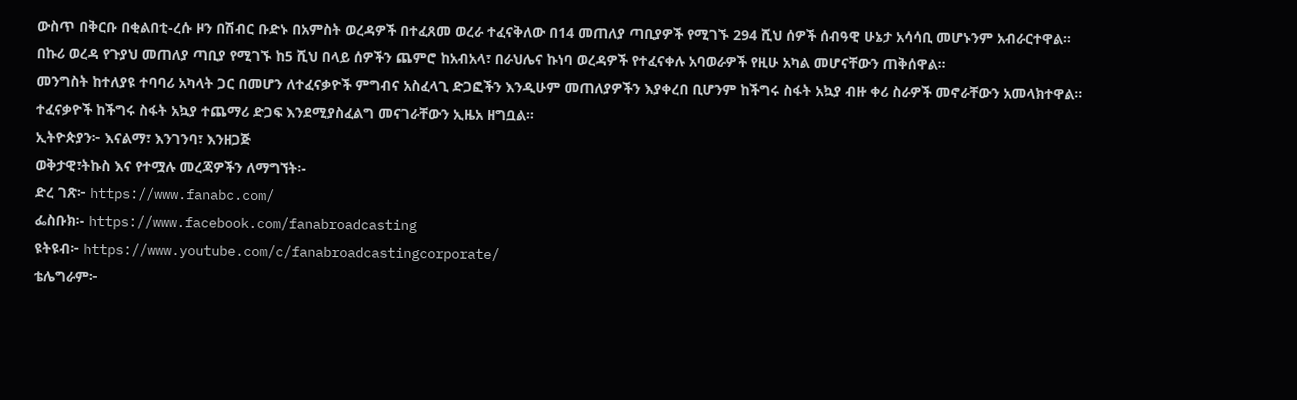ውስጥ በቅርቡ በቂልበቲ-ረሱ ዞን በሽብር ቡድኑ በአምስት ወረዳዎች በተፈጸመ ወረራ ተፈናቅለው በ14 መጠለያ ጣቢያዎች የሚገኙ 294 ሺህ ሰዎች ሰብዓዊ ሁኔታ አሳሳቢ መሆኑንም አብራርተዋል።
በኩሪ ወረዳ የጉያህ መጠለያ ጣቢያ የሚገኙ ከ5 ሺህ በላይ ሰዎችን ጨምሮ ከአብአላ፣ በራህሌና ኩነባ ወረዳዎች የተፈናቀሉ አባወራዎች የዚሁ አካል መሆናቸውን ጠቅሰዋል።
መንግስት ከተለያዩ ተባባሪ አካላት ጋር በመሆን ለተፈናቃዮች ምግብና አስፈላጊ ድጋፎችን እንዲሁም መጠለያዎችን እያቀረበ ቢሆንም ከችግሩ ስፋት አኳያ ብዙ ቀሪ ስራዎች መኖራቸውን አመላክተዋል።
ተፈናቃዮች ከችግሩ ስፋት አኳያ ተጨማሪ ድጋፍ እንደሚያስፈልግ መናገራቸውን ኢዜአ ዘግቧል።
ኢትዮጵያን፦ እናልማ፣ እንገንባ፣ እንዘጋጅ
ወቅታዊ፣ትኩስ እና የተሟሉ መረጃዎችን ለማግኘት፡-
ድረ ገጽ፦ https://www.fanabc.com/
ፌስቡክ፡- https://www.facebook.com/fanabroadcasting
ዩትዩብ፦ https://www.youtube.com/c/fanabroadcastingcorporate/
ቴሌግራም፦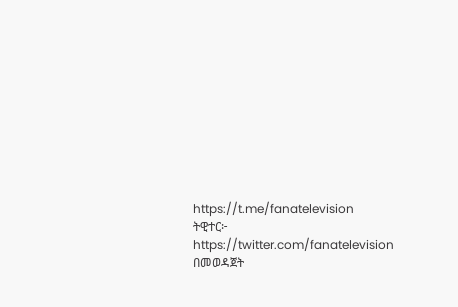https://t.me/fanatelevision
ትዊተር፦ https://twitter.com/fanatelevision በመወዳጀት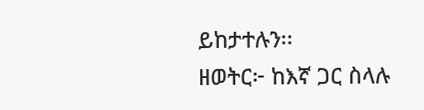ይከታተሉን፡፡
ዘወትር፦ ከእኛ ጋር ስላሉ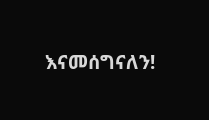እናመሰግናለን!